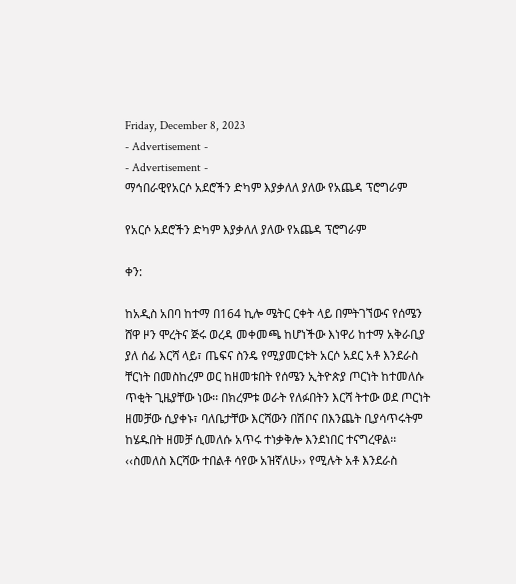Friday, December 8, 2023
- Advertisement -
- Advertisement -
ማኅበራዊየአርሶ አደሮችን ድካም እያቃለለ ያለው የአጨዳ ፕሮግራም

የአርሶ አደሮችን ድካም እያቃለለ ያለው የአጨዳ ፕሮግራም

ቀን:

ከአዲስ አበባ ከተማ በ164 ኪሎ ሜትር ርቀት ላይ በምትገኘውና የሰሜን ሸዋ ዞን ሞረትና ጅሩ ወረዳ መቀመጫ ከሆነችው እነዋሪ ከተማ አቅራቢያ ያለ ሰፊ እርሻ ላይ፣ ጤፍና ስንዴ የሚያመርቱት አርሶ አደር አቶ እንደራስ ቸርነት በመስከረም ወር ከዘመቱበት የሰሜን ኢትዮጵያ ጦርነት ከተመለሱ ጥቂት ጊዜያቸው ነው፡፡ በክረምቱ ወራት የለፉበትን እርሻ ትተው ወደ ጦርነት ዘመቻው ሲያቀኑ፣ ባለቤታቸው እርሻውን በሽቦና በእንጨት ቢያሳጥሩትም ከሄዱበት ዘመቻ ሲመለሱ አጥሩ ተነቃቅሎ እንደነበር ተናግረዋል፡፡ ‹‹ስመለስ እርሻው ተበልቶ ሳየው አዝኛለሁ›› የሚሉት አቶ እንደራስ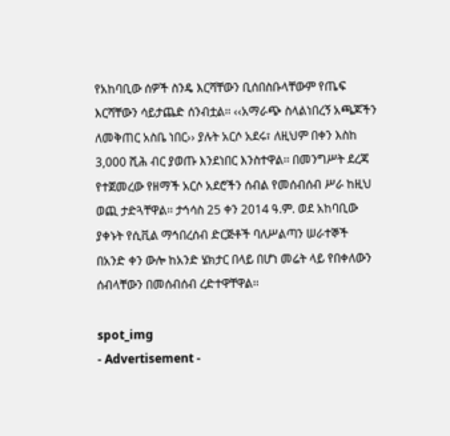የአከባቢው ሰዎች ስንዴ እርሻቸውን ቢሰበስቡላቸውም የጤፍ እርሻቸውን ሳይታጨድ ሰንብቷል፡፡ ‹‹አማራጭ ስላልነበረኝ አጫጆችን ለመቅጠር አስቤ ነበር›› ያሉት አርሶ አደሩ፣ ለዚህም በቀን እስከ 3,000 ሺሕ ብር ያወጡ እንደነበር እንስተዋል፡፡ በመንግሥት ደረጃ የተጀመረው የዘማች አርሶ አደሮችን ሰብል የመሰብሰብ ሥራ ከዚህ ወጪ ታድጓቸዋል፡፡ ታኅሳስ 25 ቀን 2014 ዓ.ም. ወደ አከባቢው ያቀኑት የሲቪል ማኅበረሰብ ድርጅቶች ባለሥልጣን ሠራተኞች በአንድ ቀን ውሎ ከአንድ ሄክታር በላይ በሆነ መሬት ላይ የበቀለውን ሰብላቸውን በመሰብሰብ ረድተዋቸዋል፡፡

spot_img
- Advertisement -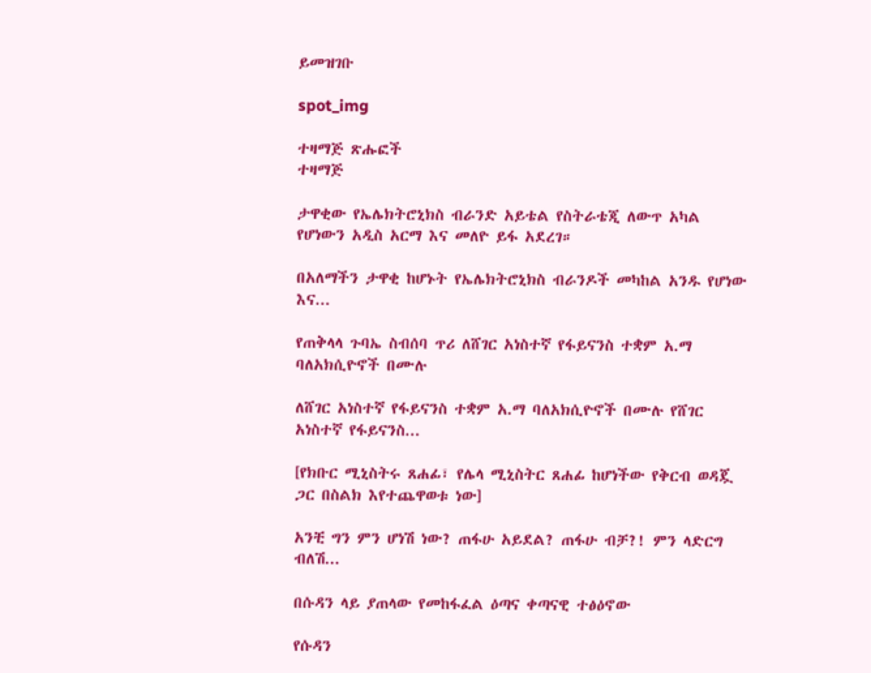ይመዝገቡ

spot_img

ተዛማጅ ጽሑፎች
ተዛማጅ

ታዋቂው የኤሌክትሮኒክስ ብራንድ አይቴል የስትራቴጂ ለውጥ አካል የሆነውን አዲስ አርማ እና መለዮ ይፋ አደረገ።

በአለማችን ታዋቂ ከሆኑት የኤሌክትሮኒክስ ብራንዶች መካከል አንዱ የሆነው እና...

የጠቅላላ ጉባኤ ስብሰባ ጥሪ ለሸገር አነስተኛ የፋይናንስ ተቋም አ.ማ ባለአክሲዮኖች በሙሉ

ለሸገር አነስተኛ የፋይናንስ ተቋም አ.ማ ባለአክሲዮኖች በሙሉ የሸገር አነስተኛ የፋይናንስ...

[የክቡር ሚኒስትሩ ጸሐፊ፣ የሌላ ሚኒስትር ጸሐፊ ከሆነችው የቅርብ ወዳጇ ጋር በስልክ እየተጨዋወቱ ነው]

አንቺ ግን ምን ሆነሽ ነው? ጠፋሁ አይደል? ጠፋሁ ብቻ?! ምን ላድርግ ብለሽ...

በሱዳን ላይ ያጠላው የመከፋፈል ዕጣና ቀጣናዊ ተፅዕኖው

የሱዳን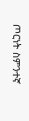ጦርነት ስምንተኛ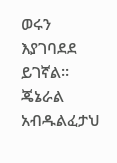ወሩን እያገባደደ ይገኛል፡፡ ጄኔራል አብዱልፈታህ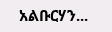አልቡርሃን...